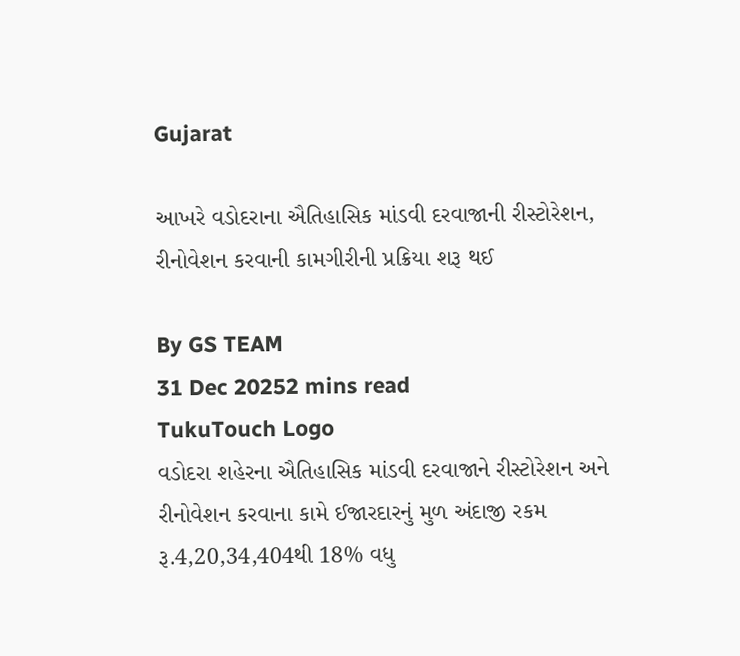Gujarat

આખરે વડોદરાના ઐતિહાસિક માંડવી દરવાજાની રીસ્ટોરેશન, રીનોવેશન કરવાની કામગીરીની પ્રક્રિયા શરૂ થઈ

By GS TEAM
31 Dec 20252 mins read
TukuTouch Logo
વડોદરા શહેરના ઐતિહાસિક માંડવી દરવાજાને રીસ્ટોરેશન અને રીનોવેશન કરવાના કામે ઈજારદારનું મુળ અંદાજી રકમ રૂ.4,20,34,404થી 18% વધુ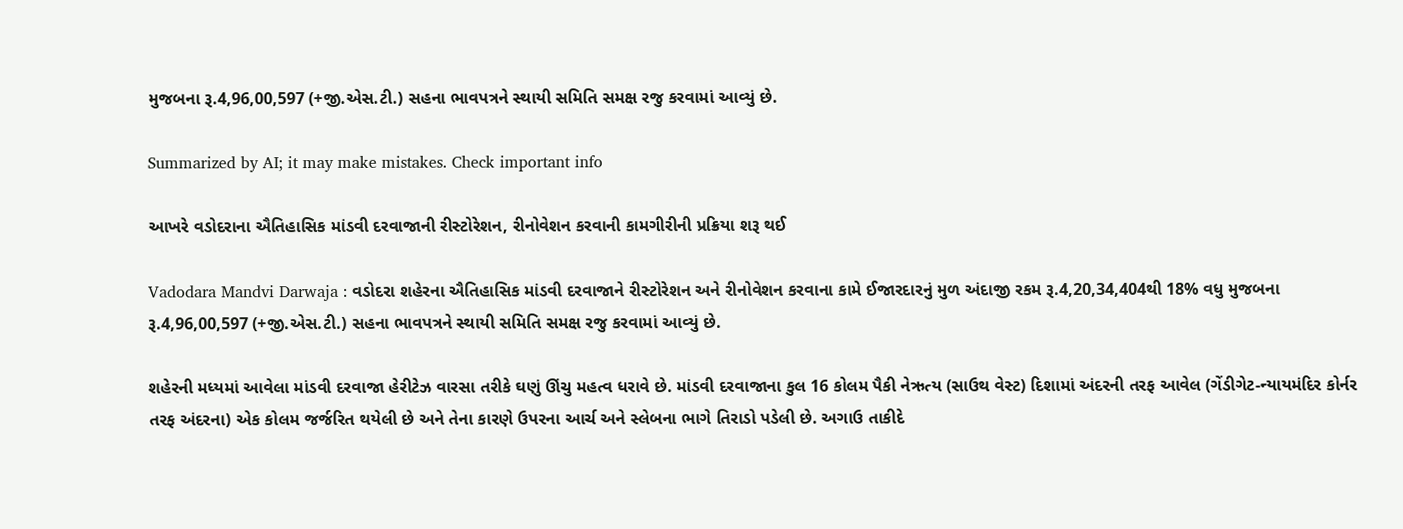મુજબના રૂ.4,96,00,597 (+જી.એસ.ટી.) સહના ભાવપત્રને સ્થાયી સમિતિ સમક્ષ રજુ કરવામાં આવ્યું છે.

Summarized by AI; it may make mistakes. Check important info

આખરે વડોદરાના ઐતિહાસિક માંડવી દરવાજાની રીસ્ટોરેશન, રીનોવેશન કરવાની કામગીરીની પ્રક્રિયા શરૂ થઈ

Vadodara Mandvi Darwaja : વડોદરા શહેરના ઐતિહાસિક માંડવી દરવાજાને રીસ્ટોરેશન અને રીનોવેશન કરવાના કામે ઈજારદારનું મુળ અંદાજી રકમ રૂ.4,20,34,404થી 18% વધુ મુજબના રૂ.4,96,00,597 (+જી.એસ.ટી.) સહના ભાવપત્રને સ્થાયી સમિતિ સમક્ષ રજુ કરવામાં આવ્યું છે.

શહેરની મધ્યમાં આવેલા માંડવી દરવાજા હેરીટેઝ વારસા તરીકે ઘણું ઊંચુ મહત્વ ધરાવે છે. માંડવી દરવાજાના કુલ 16 કોલમ પૈકી નેઋત્ય (સાઉથ વેસ્ટ) દિશામાં અંદરની તરફ આવેલ (ગેંડીગેટ-ન્યાયમંદિર કોર્નર તરફ અંદરના) એક કોલમ જર્જરિત થયેલી છે અને તેના કારણે ઉપરના આર્ચ અને સ્લેબના ભાગે તિરાડો પડેલી છે. અગાઉ તાકીદે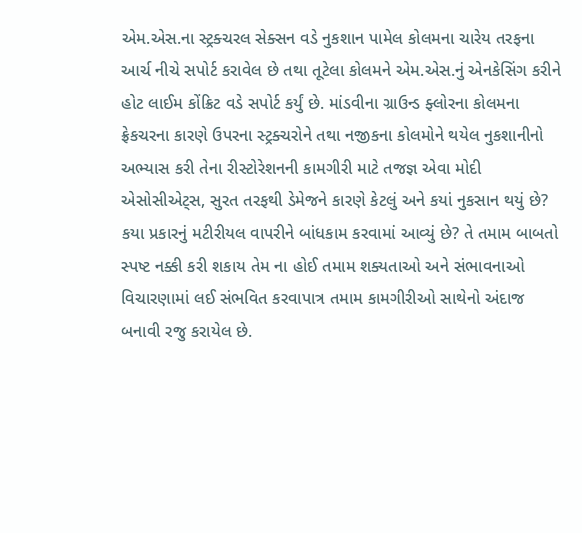એમ.એસ.ના સ્ટ્રક્ચરલ સેક્સન વડે નુકશાન પામેલ કોલમના ચારેય તરફના આર્ચ નીચે સપોર્ટ કરાવેલ છે તથા તૂટેલા કોલમને એમ.એસ.નું એનકેસિંગ કરીને હોટ લાઈમ કોંક્રિટ વડે સપોર્ટ કર્યું છે. માંડવીના ગ્રાઉન્ડ ફ્લોરના કોલમના ફ્રેકચરના કારણે ઉપરના સ્ટ્રક્ચરોને તથા નજીકના કોલમોને થયેલ નુકશાનીનો અભ્યાસ કરી તેના રીસ્ટોરેશનની કામગીરી માટે તજજ્ઞ એવા મોદી એસોસીએટ્સ, સુરત તરફથી ડેમેજને કારણે કેટલું અને કયાં નુકસાન થયું છે? કયા પ્રકારનું મટીરીયલ વાપરીને બાંધકામ કરવામાં આવ્યું છે? તે તમામ બાબતો સ્પષ્ટ નક્કી કરી શકાય તેમ ના હોઈ તમામ શક્યતાઓ અને સંભાવનાઓ વિચારણામાં લઈ સંભવિત કરવાપાત્ર તમામ કામગીરીઓ સાથેનો અંદાજ બનાવી રજુ કરાયેલ છે.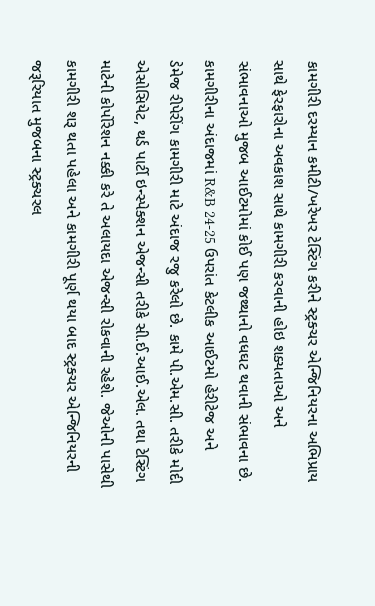કામગીરી દરમ્યાન કમીટી/ખરેખર ટેસ્ટિંગ કરીને સ્ટ્રક્ચર એન્જિનિયરના અભિપ્રાય સાથે ફેરફારોના અવકાશ સાથે કામગીરી કરવાની હોઇ શક્યતાઓ અને સંભાવનાઓ મુજબ આઈટમોમાં કોઈ પણ જથ્થાનો વધઘટ થવાની સંભાવના છે. કામગીરીના અંદાજમાં R&B 24-25 ઉપરાંત કેટલીક આઈટમો હેરીટેજ અને ડેમેજ રીપેરીંગ કામગીરી માટે અંદાજ રજુ કરેલો છે. કામે પી.એમ.સી. તરીકે મોદી એસોસિયેટ, થર્ડ પાર્ટી ઇન્સ્પેક્શન એજન્સી તરીકે સી.ઈ.આઈ.એલ. તથા ટેસ્ટિંગ માટેની કોર્પોરેશન નક્કી કરે તે અલાયદા એજન્સી રોકવાની રહેશે. જેઓની પાસેથી કામગીરી શરૂ થતા પહેલા અને કામગીરી પૂર્ણ થયા બાદ સ્ટ્રક્ચર એન્જિનિયરની જરૂરિયાત મુજબના સ્ટ્રક્ચરલ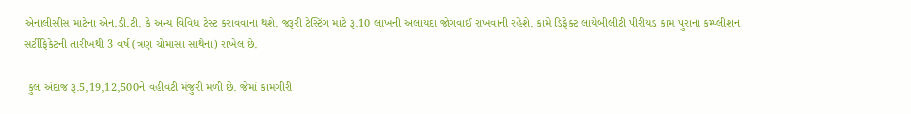એનાલીસીસ માટેના એન.ડી.ટી. કે અન્ય વિવિધ ટેસ્ટ કરાવવાના થશે. જરૂરી ટેસ્ટિંગ માટે રૂ.10 લાખની અલાયદા જોગવાઈ રાખવાની રહેશે. કામે ડિફેક્ટ લાયેબીલીટી પીરીયડ કામ પુરાના કમ્પ્લીશન સર્ટીફિકેટની તારીખથી 3 વર્ષ (ત્રણ ચોમાસા સાથેના) રાખેલ છે.

 કુલ અંદાજ રૂ.5,19,12,500ને વહીવટી મંજુરી મળી છે. જેમાં કામગીરી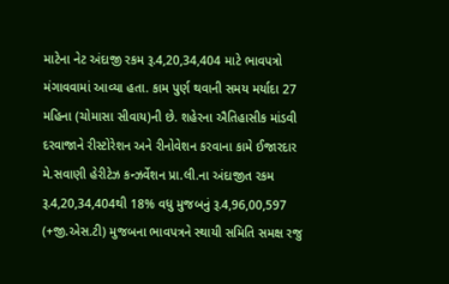માટેના નેટ અંદાજી રકમ રૂ.4,20,34,404 માટે ભાવપત્રો મંગાવવામાં આવ્યા હતા. કામ પુર્ણ થવાની સમય મર્યાદા 27 મહિના (ચોમાસા સીવાય)ની છે. શહેરના ઐતિહાસીક માંડવી દરવાજાને રીસ્ટોરેશન અને રીનોવેશન કરવાના કામે ઈજારદાર મે.સવાણી હેરીટેઝ કન્ઝર્વેશન પ્રા.લી.ના અંદાજીત રકમ રૂ.4,20,34,404થી 18% વધુ મુજબનું રૂ.4,96,00,597 (+જી.એસ.ટી) મુજબના ભાવપત્રને સ્થાયી સમિતિ સમક્ષ રજુ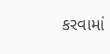કરવામાં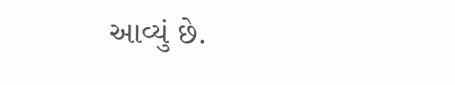આવ્યું છે.